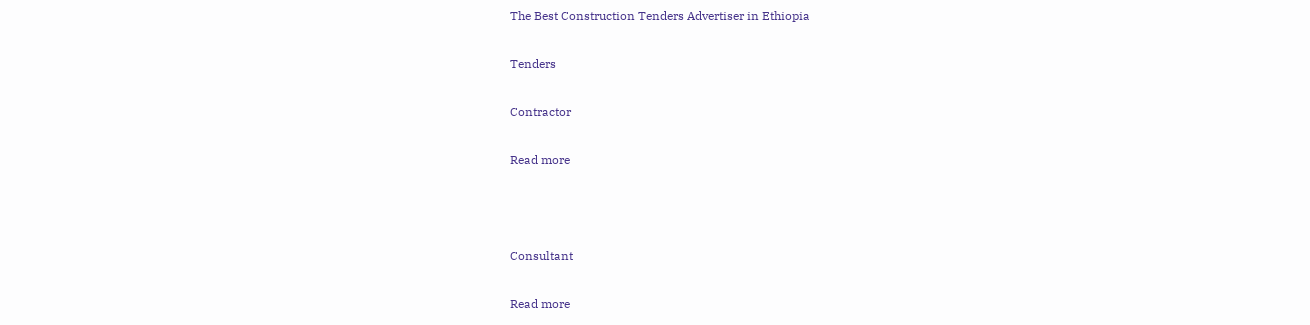The Best Construction Tenders Advertiser in Ethiopia

Tenders

Contractor

Read more



Consultant

Read more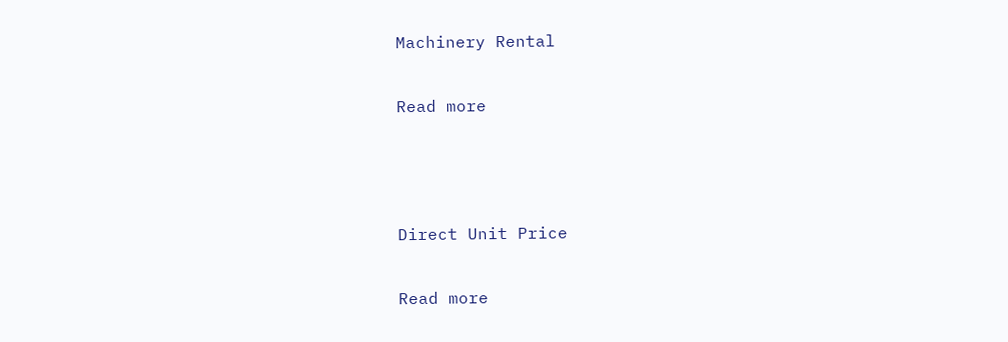Machinery Rental

Read more



Direct Unit Price

Read more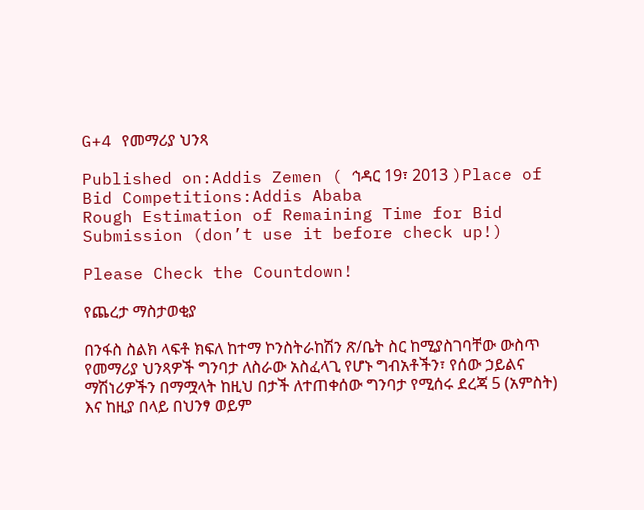G+4 የመማሪያ ህንጻ

Published on:Addis Zemen ( ኅዳር 19፣ 2013 )Place of Bid Competitions:Addis Ababa
Rough Estimation of Remaining Time for Bid Submission (don’t use it before check up!)

Please Check the Countdown!

የጨረታ ማስታወቂያ

በንፋስ ስልክ ላፍቶ ክፍለ ከተማ ኮንስትራከሽን ጽ/ቤት ስር ከሚያስገባቸው ውስጥ የመማሪያ ህንጻዎች ግንባታ ለስራው አስፈላጊ የሆኑ ግብአቶችን፣ የሰው ኃይልና ማሽነሪዎችን በማሟላት ከዚህ በታች ለተጠቀሰው ግንባታ የሚሰሩ ደረጃ 5 (አምስት) እና ከዚያ በላይ በህንፃ ወይም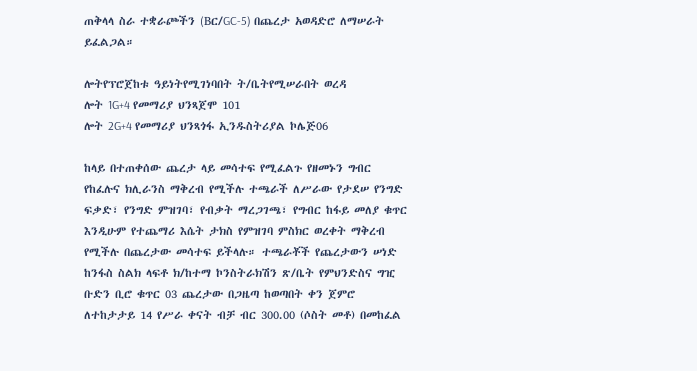ጠቅላላ ስራ ተቋራጮችን (Bር/GC-5) በጨረታ አወዳድሮ ለማሠራት ይፈልጋል።

ሎትየፕሮጀከቱ ዓይነትየሚገነባበት ት/ቤትየሚሠራበት ወረዳ
ሎት 1G+4 የመማሪያ ህንጻጀሞ 101
ሎት 2G+4 የመማሪያ ህንጻጎፋ ኢንዱስትሪያል ኮሌጅ06

ከላይ በተጠቀሰው ጨረታ ላይ መሳተፍ የሚፈልጉ የዘመኑን ግብር የከፈሉና ክሊራንስ ማቅረብ የሚችሉ ተጫራች ለሥራው የታደሠ የንግድ ፍቃድ፣ የንግድ ምዝገባ፣ የብቃት ማረጋገጫ፣ የግብር ከፋይ መለያ ቁጥር እንዲሁም የተጨማሪ እሴት ታክስ የምዝገባ ምስክር ወረቀት ማቅረብ የሚችሉ በጨረታው መሳተፍ ይችላሉ። ተጫራቾች የጨረታውን ሠነድ ከንፋስ ስልክ ላፍቶ ክ/ከተማ ኮንስትራክሽን ጽ/ቤት የምህንድስና ግዢ ቡድን ቢሮ ቁጥር 03 ጨረታው በጋዜጣ ከወጣበት ቀን ጀምሮ ለተከታታይ 14 የሥራ ቀናት ብቻ ብር 300.00 (ሶስት መቶ) በመከፈል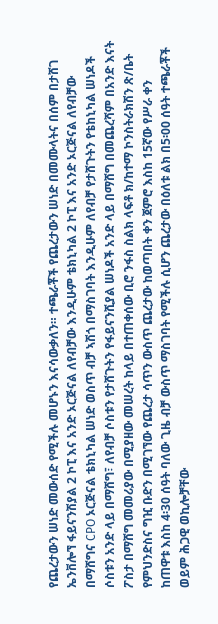የጨረታውን ሠነድ መውሰድ የሚችሉ መሆኑን እናሳውቃለን። ተጫራቾች የጨረታውን ሠነድ በመሙላትና በሰም በታሸገ ኤንቨሎኘ ፋይናንሽያል 2 ኮፒ እና አንድ ኦርጅናል ለየብቻው እንዲሁም ቴክኒካል 2 ኮፒ እና አንድ ኦርጅናል ለየብቻው በማሸግና CPO ኦርጅናል ቴክኒካል ሠነድ ወስጥ ብቻ ኣሽጎ በማስገባት እንዲሁም ለየብቻ የታሸጉትን የቴከኒካል ሠነዶች ሶስቱን አንድ ላይ በማሸግ፣ ለየብቻ ሶስቱን የታሸጉትን የፋይናንሺያል ሠነዶች አንድ ላይ በማሸግ በመጨረሻም በአንድ እናት ፖስታ በማሸግ መመሪያው በሚያዘው መሠረት ከላይ በተጠቀሰው ቢሮ ንፋስ ስልክ ላፍቶ ክ/ከተማ ኮንስትራክሽን ጽ/ቤት የምህንድስና ግዢ ቡድን በሚገኘው የጨረታ ሳጥን ውስጥ ጨረታው ከወጣበት ቀን ጀምሮ እስከ 15ኛው የሥራ ቀን ከጠዋቱ እስከ 4፡30 ሰዓት ባለው ጊዜ ብቻ ውስጥ ማስገባት የሚችሉ ሲሆን ጨረታው በዕለቱ ልክ በ5፡00 ሰዓት ተጫራቾች ወይም ሕጋዊ ወኪሎቻቸው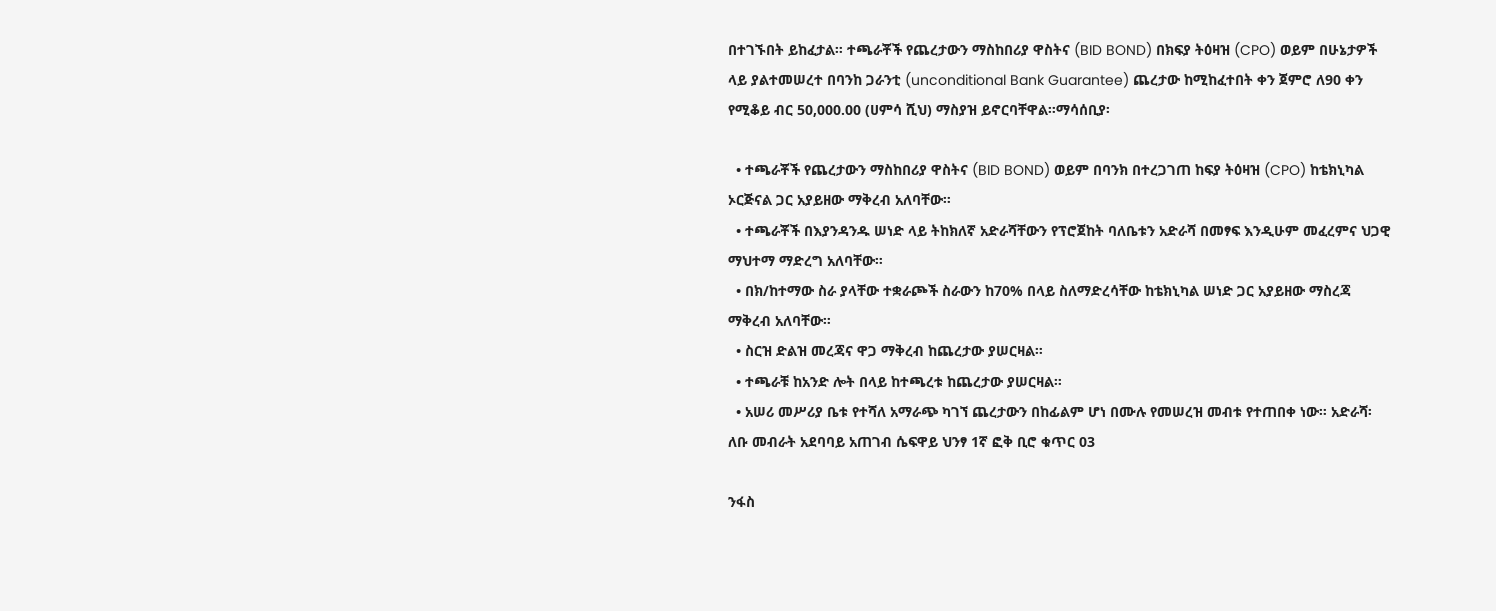በተገኙበት ይከፈታል። ተጫራቾች የጨረታውን ማስከበሪያ ዋስትና (BID BOND) በክፍያ ትዕዛዝ (CPO) ወይም በሁኔታዎች ላይ ያልተመሠረተ በባንከ ጋራንቲ (unconditional Bank Guarantee) ጨረታው ከሚከፈተበት ቀን ጀምሮ ለ90 ቀን የሚቆይ ብር 50,000.00 (ሀምሳ ሺህ) ማስያዝ ይኖርባቸዋል።ማሳሰቢያ፡

  • ተጫራቾች የጨረታውን ማስከበሪያ ዋስትና (BID BOND) ወይም በባንክ በተረጋገጠ ከፍያ ትዕዛዝ (CPO) ከቴክኒካል ኦርጅናል ጋር አያይዘው ማቅረብ አለባቸው።
  • ተጫራቾች በእያንዳንዱ ሠነድ ላይ ትከክለኛ አድራሻቸውን የፕሮጀከት ባለቤቱን አድራሻ በመፃፍ እንዲሁም መፈረምና ህጋዊ ማህተማ ማድረግ አለባቸው።
  • በክ/ከተማው ስራ ያላቸው ተቋራጮች ስራውን ከ70% በላይ ስለማድረሳቸው ከቴክኒካል ሠነድ ጋር አያይዘው ማስረጃ ማቅረብ አለባቸው።
  • ስርዝ ድልዝ መረጃና ዋጋ ማቅረብ ከጨረታው ያሠርዛል።
  • ተጫራቹ ከአንድ ሎት በላይ ከተጫረቱ ከጨረታው ያሠርዛል።
  • አሠሪ መሥሪያ ቤቱ የተሻለ አማራጭ ካገኘ ጨረታውን በከፊልም ሆነ በሙሉ የመሠረዝ መብቱ የተጠበቀ ነው። አድራሻ፡ ለቡ መብራት አደባባይ አጠገብ ሴፍዋይ ህንፃ 1ኛ ፎቅ ቢሮ ቁጥር 03

ንፋስ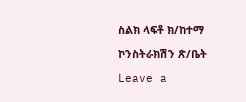ስልክ ላፍቶ ክ/ከተማ

ኮንስትራክሽን ጽ/ቤት

Leave a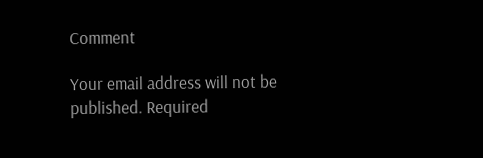Comment

Your email address will not be published. Required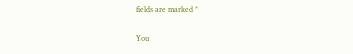fields are marked *

You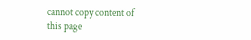cannot copy content of this page